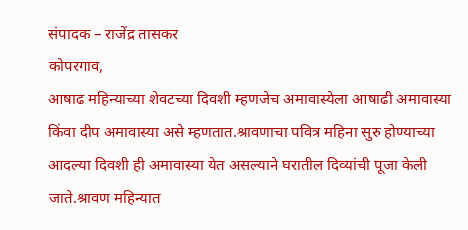संपादक – राजेंद्र तासकर
कोपरगाव,
आषाढ महिन्याच्या शेवटच्या दिवशी म्हणजेच अमावास्येला आषाढी अमावास्या किंवा दीप अमावास्या असे म्हणतात.श्रावणाचा पवित्र महिना सुरु होण्याच्या आदल्या दिवशी ही अमावास्या येत असल्याने घरातील दिव्यांची पूजा केली जाते.श्रावण महिन्यात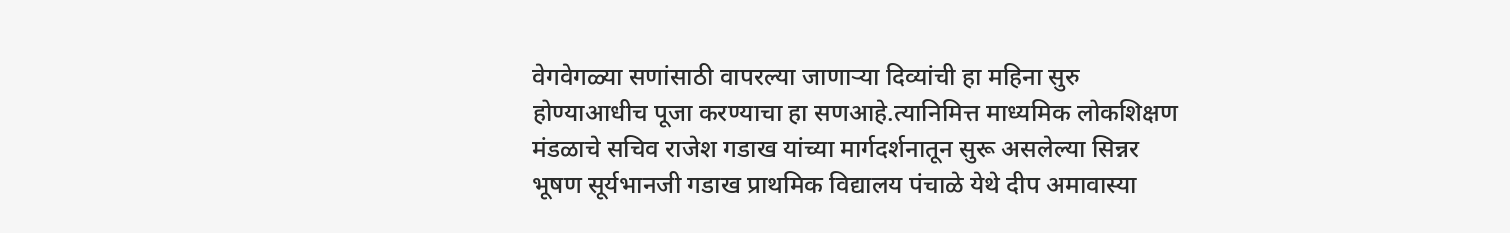वेगवेगळ्या सणांसाठी वापरल्या जाणाऱ्या दिव्यांची हा महिना सुरु होण्याआधीच पूजा करण्याचा हा सणआहे.त्यानिमित्त माध्यमिक लोकशिक्षण मंडळाचे सचिव राजेश गडाख यांच्या मार्गदर्शनातून सुरू असलेल्या सिन्नर भूषण सूर्यभानजी गडाख प्राथमिक विद्यालय पंचाळे येथे दीप अमावास्या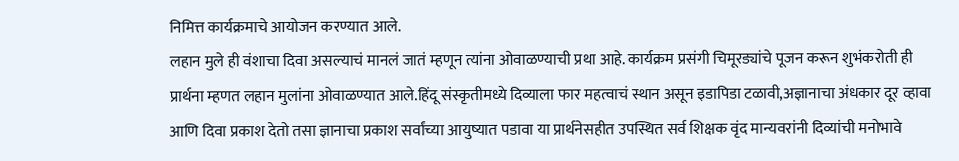निमित्त कार्यक्रमाचे आयोजन करण्यात आले.
लहान मुले ही वंशाचा दिवा असल्याचं मानलं जातं म्हणून त्यांना ओवाळण्याची प्रथा आहे. कार्यक्रम प्रसंगी चिमूरड्यांचे पूजन करून शुभंकरोती ही प्रार्थना म्हणत लहान मुलांना ओवाळण्यात आले.हिंदू संस्कृतीमध्ये दिव्याला फार महत्वाचं स्थान असून इडापिडा टळावी,अज्ञानाचा अंधकार दूर व्हावा आणि दिवा प्रकाश देतो तसा ज्ञानाचा प्रकाश सर्वांच्या आयुष्यात पडावा या प्रार्थनेसहीत उपस्थित सर्व शिक्षक वृंद मान्यवरांनी दिव्यांची मनोभावे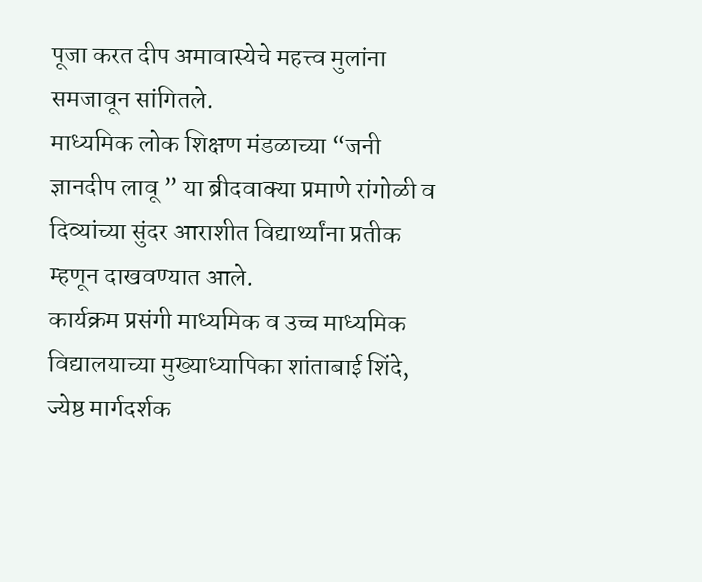पूजा करत दीप अमावास्येचे महत्त्व मुलांना समजावून सांगितले.
माध्यमिक लोक शिक्षण मंडळाच्या “जनी ज्ञानदीप लावू ” या ब्रीदवाक्या प्रमाणे रांगोळी व दिव्यांच्या सुंदर आराशीत विद्यार्थ्यांना प्रतीक म्हणून दाखवण्यात आले.
कार्यक्रम प्रसंगी माध्यमिक व उच्च माध्यमिक विद्यालयाच्या मुख्याध्यापिका शांताबाई शिंदे, ज्येष्ठ मार्गदर्शक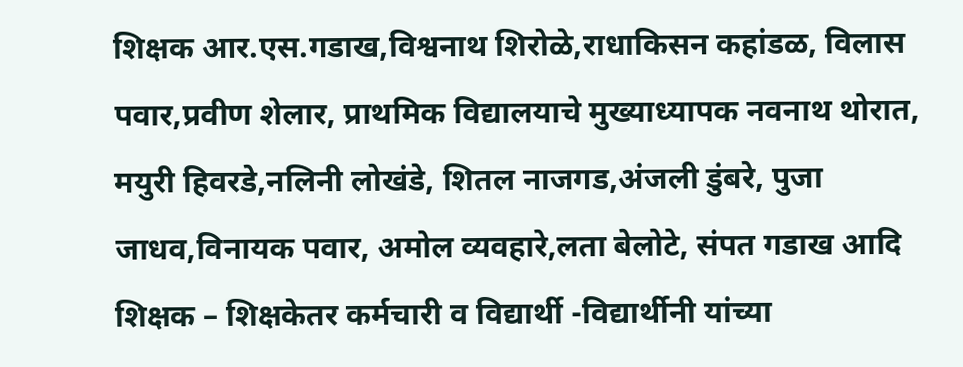शिक्षक आर.एस.गडाख,विश्वनाथ शिरोळे,राधाकिसन कहांडळ, विलास पवार,प्रवीण शेलार, प्राथमिक विद्यालयाचे मुख्याध्यापक नवनाथ थोरात, मयुरी हिवरडे,नलिनी लोखंडे, शितल नाजगड,अंजली डुंबरे, पुजा जाधव,विनायक पवार, अमोल व्यवहारे,लता बेलोटे, संपत गडाख आदि शिक्षक – शिक्षकेतर कर्मचारी व विद्यार्थी -विद्यार्थीनी यांच्या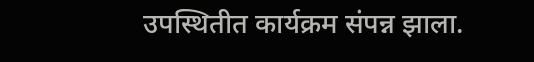उपस्थितीत कार्यक्रम संपन्न झाला.